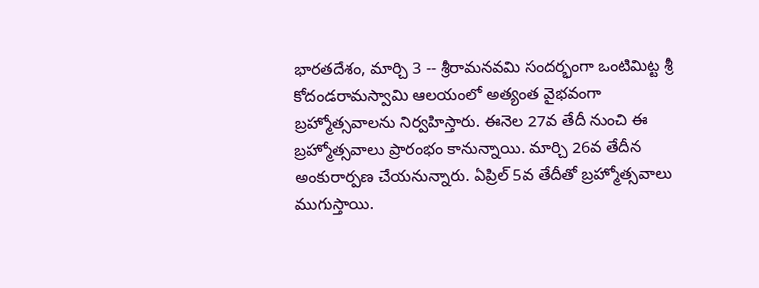భారతదేశం, మార్చి 3 -- శ్రీరామనవమి సందర్భంగా ఒంటిమిట్ట శ్రీ కోదండరామస్వామి ఆలయంలో అత్యంత వైభవంగా బ్రహ్మోత్సవాలను నిర్వహిస్తారు. ఈనెల 27వ తేదీ నుంచి ఈ బ్రహ్మోత్సవాలు ప్రారంభం కానున్నాయి. మార్చి 26వ తేదీన అంకురార్పణ చేయనున్నారు. ఏప్రిల్ 5వ తేదీతో బ్రహ్మోత్సవాలు ముగుస్తాయి.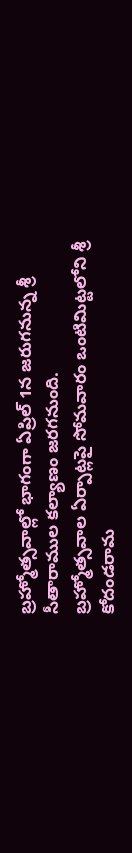బ్రహ్మోత్సవాల్లో భాగంగా ఏప్రిల్ 1న జరుగనున్న శ్రీ సీతారాముల కల్యాణం జరగనుంది.
బ్రహ్మోత్సవాల ఏర్పాట్లపై సోమవారం ఒంటిమిట్టలోని శ్రీ కోదండరామ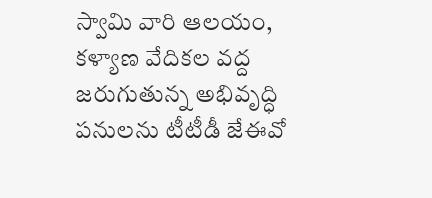స్వామి వారి ఆలయం, కళ్యాణ వేదికల వద్ద జరుగుతున్న అభివృద్ధి పనులను టీటీడీ జేఈవో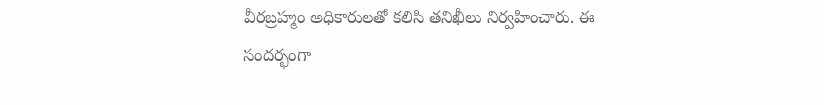వీరబ్రహ్మం అధికారులతో కలిసి తనిఖీలు నిర్వహించారు. ఈ సందర్భంగా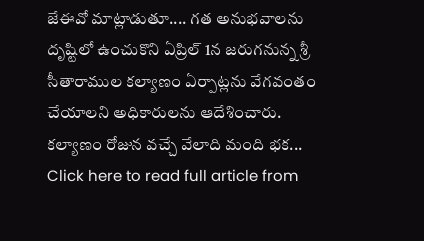జేఈవో మాట్లాడుతూ.... గత అనుభవాలను దృష్టిలో ఉంచుకొని ఏప్రిల్ 1న జరుగనున్న శ్రీ సీతారాముల కల్యాణం ఏర్పాట్లను వేగవంతం చేయాలని అధికారులను ఆదేశించారు.
కల్యాణం రోజున వచ్చే వేలాది మంది భక...
Click here to read full article from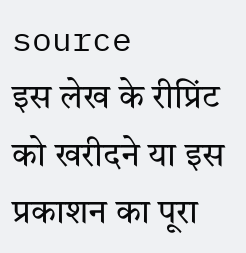source
इस लेख के रीप्रिंट को खरीदने या इस प्रकाशन का पूरा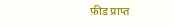फ़ीड प्राप्त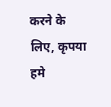करने के लिए, कृपया
हमे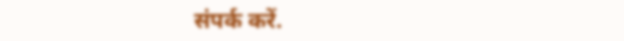संपर्क करें.